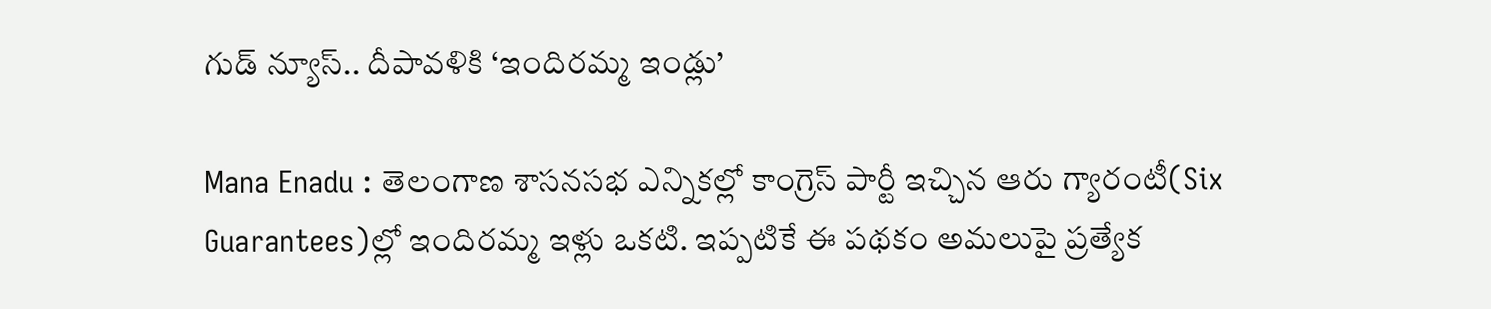గుడ్ న్యూస్.. దీపావళికి ‘ఇందిరమ్మ ఇండ్లు’

Mana Enadu : తెలంగాణ శాసనసభ ఎన్నికల్లో కాంగ్రెస్ పార్టీ ఇచ్చిన ఆరు గ్యారంటీ(Six Guarantees)ల్లో ఇందిరమ్మ ఇళ్లు ఒకటి. ఇప్పటికే ఈ పథకం అమలుపై ప్రత్యేక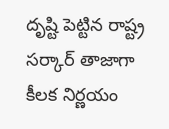దృష్టి పెట్టిన రాష్ట్ర సర్కార్ తాజాగా కీలక నిర్ణయం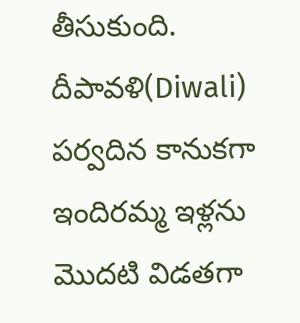తీసుకుంది. దీపావళి(Diwali) పర్వదిన కానుకగా ఇందిరమ్మ ఇళ్లను మొదటి విడతగా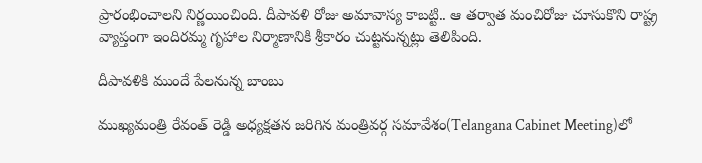ప్రారంభించాలని నిర్ణయించింది. దీపావళి రోజు అమావాస్య కాబట్టి.. ఆ తర్వాత మంచిరోజు చూసుకొని రాష్ట్ర వ్యాప్తంగా ఇందిరమ్మ గృహాల నిర్మాణానికి శ్రీకారం చుట్టనున్నట్లు తెలిపింది.

దీపావళికి ముందే పేలనున్న బాంబు

ముఖ్యమంత్రి రేవంత్ రెడ్డి అధ్యక్షతన జరిగిన మంత్రివర్గ సమావేశం(Telangana Cabinet Meeting)లో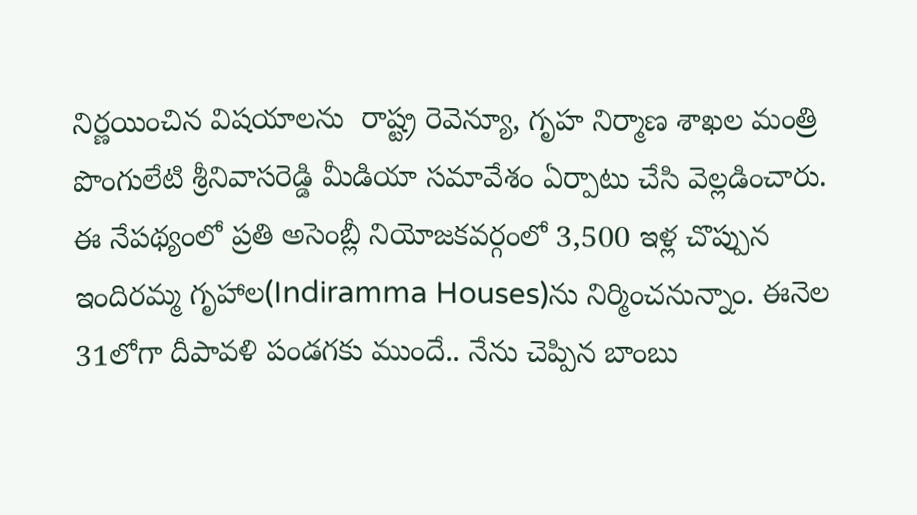నిర్ణయించిన విషయాలను  రాష్ట్ర రెవెన్యూ, గృహ నిర్మాణ శాఖల మంత్రి పొంగులేటి శ్రీనివాసరెడ్డి మీడియా సమావేశం ఏర్పాటు చేసి వెల్లడించారు. ఈ నేపథ్యంలో ప్రతి అసెంబ్లీ నియోజకవర్గంలో 3,500 ఇళ్ల చొప్పున ఇందిరమ్మ గృహాల(Indiramma Houses)ను నిర్మించనున్నాం. ఈనెల 31లోగా దీపావళి పండగకు ముందే.. నేను చెప్పిన బాంబు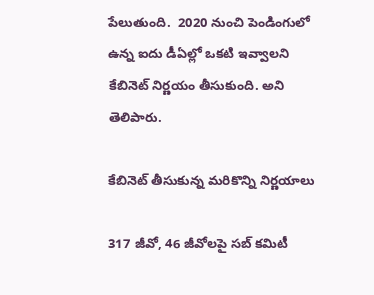పేలుతుంది.  2020 నుంచి పెండింగులో ఉన్న ఐదు డీఏల్లో ఒకటి ఇవ్వాలని కేబినెట్‌ నిర్ణయం తీసుకుంది. అని తెలిపారు.

కేబినెట్ తీసుకున్న మరికొన్ని నిర్ణయాలు

317 జీవో, 46 జీవోలపై సబ్‌ కమిటీ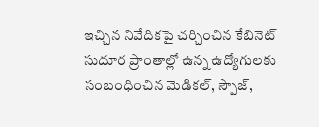ఇచ్చిన నివేదికపై చర్చించిన కేబినెట్ సుదూర ప్రాంతాల్లో ఉన్న ఉద్యోగులకు సంబంధించిన మెడికల్, స్పౌజ్,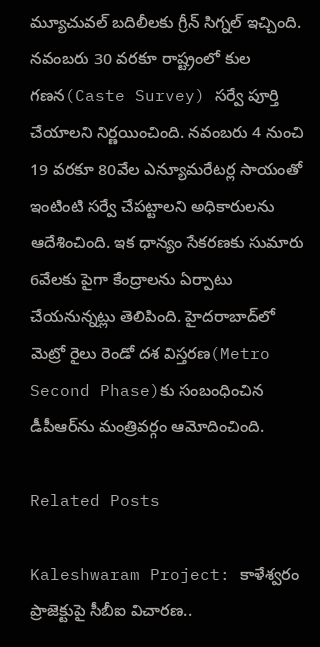మ్యూచువల్‌ బదిలీలకు గ్రీన్ సిగ్నల్ ఇచ్చింది. నవంబరు 30 వరకూ రాష్ట్రంలో కుల గణన(Caste Survey) సర్వే పూర్తి చేయాలని నిర్ణయించింది. నవంబరు 4 నుంచి 19 వరకూ 80వేల ఎన్యూమరేటర్ల సాయంతో ఇంటింటి సర్వే చేపట్టాలని అధికారులను ఆదేశించింది. ఇక ధాన్యం సేకరణకు సుమారు 6వేలకు పైగా కేంద్రాలను ఏర్పాటు చేయనున్నట్లు తెలిపింది. హైదరాబాద్‌లో మెట్రో రైలు రెండో దశ విస్తరణ(Metro Second Phase)కు సంబంధించిన డీపీఆర్‌ను మంత్రివర్గం ఆమోదించింది.

Related Posts

Kaleshwaram Project: కాళేశ్వరం ప్రాజెక్టుపై సీబీఐ విచారణ..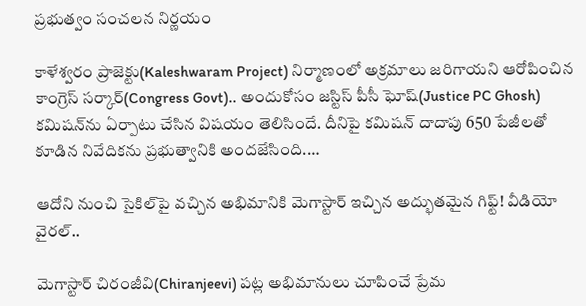ప్రభుత్వం సంచలన నిర్ణయం

కాళేశ్వరం ప్రాజెక్టు(Kaleshwaram Project) నిర్మాణంలో అక్రమాలు జరిగాయని ఆరోపించిన కాంగ్రెస్ సర్కార్(Congress Govt).. అందుకోసం జస్టిస్ పీసీ ఘోష్(Justice PC Ghosh) కమిషన్‌ను ఏర్పాటు చేసిన విషయం తెలిసిందే. దీనిపై కమిషన్ దాదాపు 650 పేజీలతో కూడిన నివేదికను ప్రభుత్వానికి అందజేసింది.…

ఆదోని నుంచి సైకిల్‌పై వచ్చిన అభిమానికి మెగాస్టార్ ఇచ్చిన అద్భుతమైన గిఫ్ట్! వీడియో వైరల్..

మెగాస్టార్ చిరంజీవి(Chiranjeevi) పట్ల అభిమానులు చూపించే ప్రేమ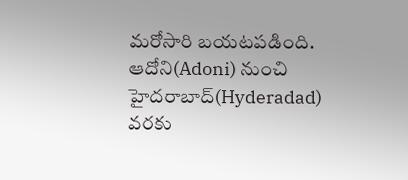మరోసారి బయటపడింది. ఆదోని(Adoni) నుంచి హైదరాబాద్(Hyderadad) వరకు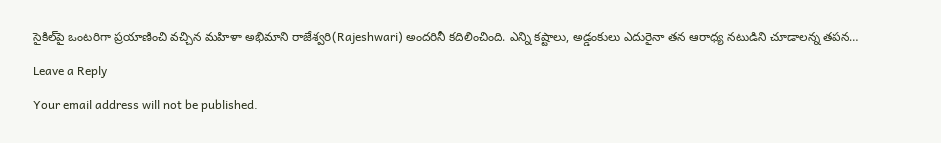సైకిల్‌పై ఒంటరిగా ప్రయాణించి వచ్చిన మహిళా అభిమాని రాజేశ్వరి(Rajeshwari) అందరినీ కదిలించింది. ఎన్ని కష్టాలు, అడ్డంకులు ఎదురైనా తన ఆరాధ్య నటుడిని చూడాలన్న తపన…

Leave a Reply

Your email address will not be published.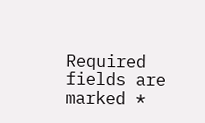Required fields are marked *